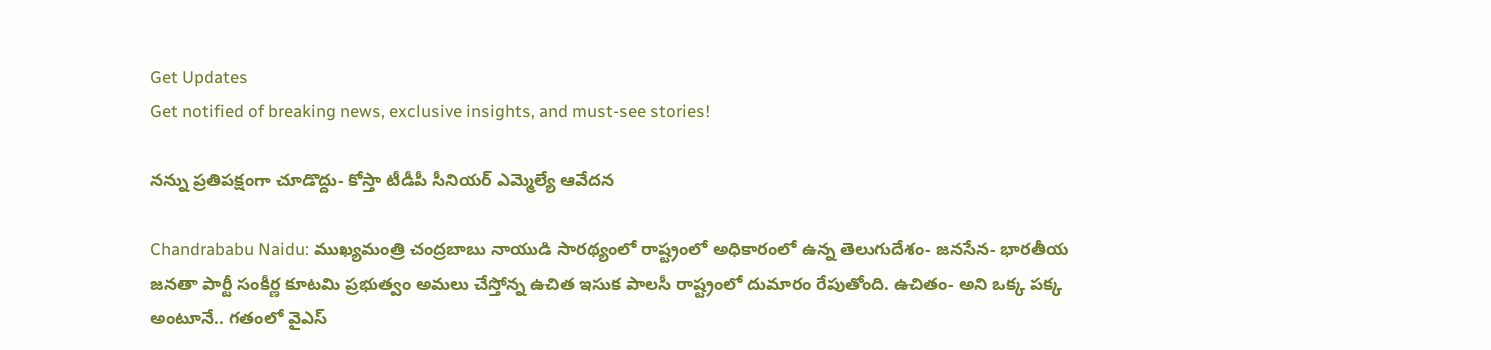Get Updates
Get notified of breaking news, exclusive insights, and must-see stories!

నన్ను ప్రతిపక్షంగా చూడొద్దు- కోస్తా టీడీపీ సీనియర్ ఎమ్మెల్యే ఆవేదన

Chandrababu Naidu: ముఖ్యమంత్రి చంద్రబాబు నాయుడి సారథ్యంలో రాష్ట్రంలో అధికారంలో ఉన్న తెలుగుదేశం- జనసేన- భారతీయ జనతా పార్టీ సంకీర్ణ కూటమి ప్రభుత్వం అమలు చేస్తోన్న ఉచిత ఇసుక పాలసీ రాష్ట్రంలో దుమారం రేపుతోంది. ఉచితం- అని ఒక్క పక్క అంటూనే.. గతంలో వైఎస్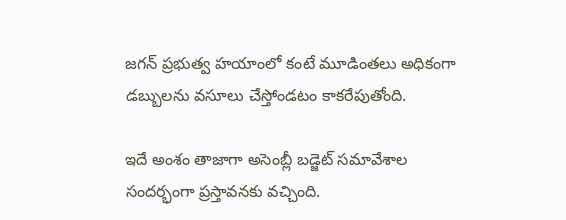జగన్ ప్రభుత్వ హయాంలో కంటే మూడింతలు అధికంగా డబ్బులను వసూలు చేస్తోండటం కాకరేపుతోంది.

ఇదే అంశం తాజాగా అసెంబ్లీ బడ్జెట్ సమావేశాల సందర్భంగా ప్రస్తావనకు వచ్చింది.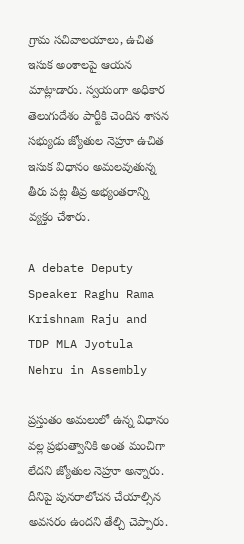గ్రామ సచివాలయాలు, ఉచిత ఇసుక అంశాలపై ఆయన మాట్లాడారు. స్వయంగా అధికార తెలుగుదేశం పార్టీకి చెందిన శాసన సభ్యుడు జ్యోతుల నెహ్రూ ఉచిత ఇసుక విధానం అమలవుతున్న తీరు పట్ల తీవ్ర అభ్యంతరాన్ని వ్యక్తం చేశారు.

A debate Deputy Speaker Raghu Rama Krishnam Raju and TDP MLA Jyotula Nehru in Assembly

ప్రస్తుతం అమలులో ఉన్న విధానం వల్ల ప్రభుత్వానికి అంత మంచిగా లేదని జ్యోతుల నెహ్రూ అన్నారు. దీనిపై పునరాలోచన చేయాల్సిన అవసరం ఉందని తేల్చి చెప్పారు.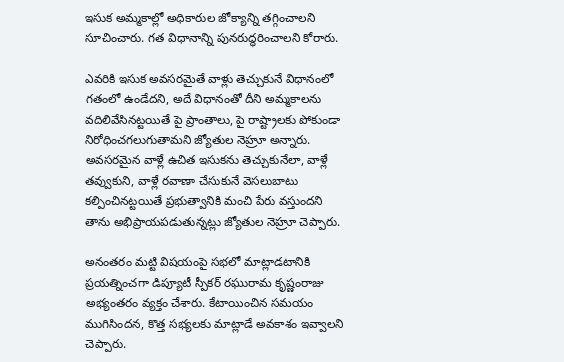ఇసుక అమ్మకాల్లో అధికారుల జోక్యాన్ని తగ్గించాలని సూచించారు. గత విధానాన్ని పునరుద్ధరించాలని కోరారు.

ఎవరికి ఇసుక అవసరమైతే వాళ్లు తెచ్చుకునే విధానంలో గతంలో ఉండేదని, అదే విధానంతో దీని అమ్మకాలను వదిలివేసినట్టయితే పై ప్రాంతాలు, పై రాష్ట్రాలకు పోకుండా నిరోధించగలుగుతామని జ్యోతుల నెహ్రూ అన్నారు. అవసరమైన వాళ్లే ఉచిత ఇసుకను తెచ్చుకునేలా, వాళ్లే తవ్వుకుని, వాళ్లే రవాణా చేసుకునే వెసలుబాటు కల్పించినట్టయితే ప్రభుత్వానికి మంచి పేరు వస్తుందని తాను అభిప్రాయపడుతున్నట్లు జ్యోతుల నెహ్రూ చెప్పారు.

అనంతరం మట్టి విషయంపై సభలో మాట్లాడటానికి ప్రయత్నించగా డిప్యూటీ స్పీకర్ రఘురామ కృష్ణంరాజు అభ్యంతరం వ్యక్తం చేశారు. కేటాయించిన సమయం ముగిసిందన, కొత్త సభ్యలకు మాట్లాడే అవకాశం ఇవ్వాలని చెప్పారు.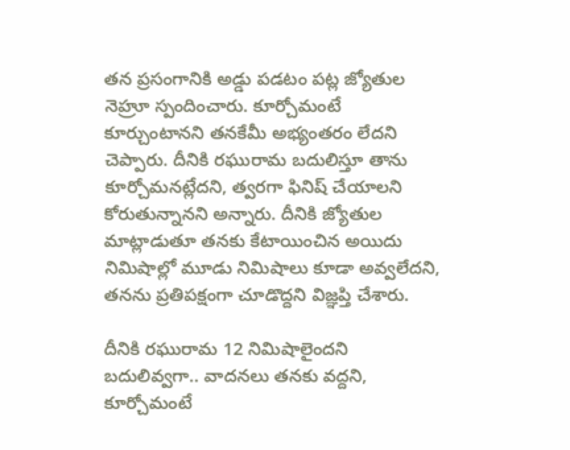తన ప్రసంగానికి అడ్డు పడటం పట్ల జ్యోతుల నెహ్రూ స్పందించారు. కూర్చోమంటే కూర్చుంటానని తనకేమీ అభ్యంతరం లేదని చెప్పారు. దీనికి రఘురామ బదులిస్తూ తాను కూర్చోమనట్లేదని, త్వరగా ఫినిష్ చేయాలని కోరుతున్నానని అన్నారు. దీనికి జ్యోతుల మాట్లాడుతూ తనకు కేటాయించిన అయిదు నిమిషాల్లో మూడు నిమిషాలు కూడా అవ్వలేదని, తనను ప్రతిపక్షంగా చూడొద్దని విజ్ఞప్తి చేశారు.

దీనికి రఘురామ 12 నిమిషాలైందని బదులివ్వగా.. వాదనలు తనకు వద్దని, కూర్చోమంటే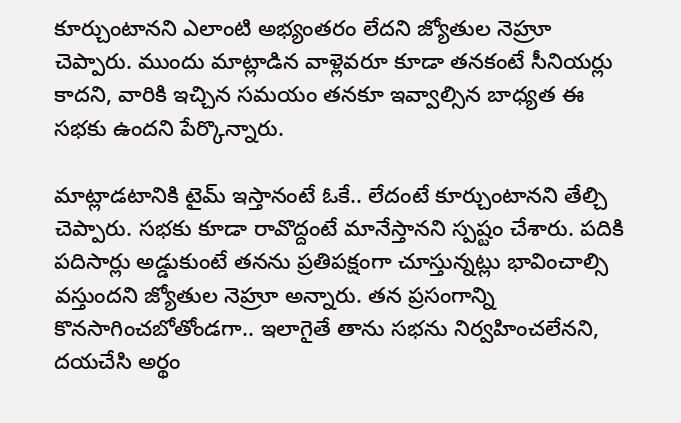కూర్చుంటానని ఎలాంటి అభ్యంతరం లేదని జ్యోతుల నెహ్రూ చెప్పారు. ముందు మాట్లాడిన వాళ్లెవరూ కూడా తనకంటే సీనియర్లు కాదని, వారికి ఇచ్చిన సమయం తనకూ ఇవ్వాల్సిన బాధ్యత ఈ సభకు ఉందని పేర్కొన్నారు.

మాట్లాడటానికి టైమ్ ఇస్తానంటే ఓకే.. లేదంటే కూర్చుంటానని తేల్చి చెప్పారు. సభకు కూడా రావొద్దంటే మానేస్తానని స్పష్టం చేశారు. పదికి పదిసార్లు అడ్డుకుంటే తనను ప్రతిపక్షంగా చూస్తున్నట్లు భావించాల్సి వస్తుందని జ్యోతుల నెహ్రూ అన్నారు. తన ప్రసంగాన్ని కొనసాగించబోతోండగా.. ఇలాగైతే తాను సభను నిర్వహించలేనని, దయచేసి అర్థం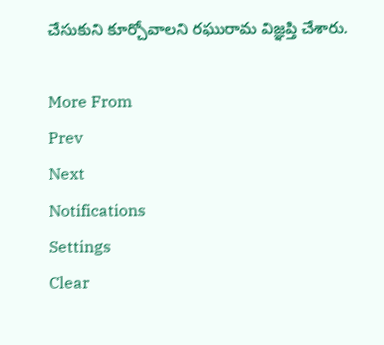చేసుకుని కూర్చోవాలని రఘురామ విజ్ఞప్తి చేశారు.

More From
Prev
Next
Notifications
Settings
Clear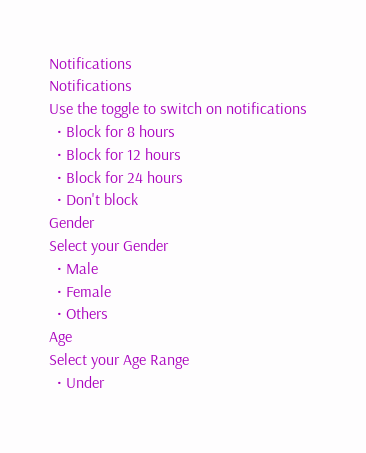Notifications
Notifications
Use the toggle to switch on notifications
  • Block for 8 hours
  • Block for 12 hours
  • Block for 24 hours
  • Don't block
Gender
Select your Gender
  • Male
  • Female
  • Others
Age
Select your Age Range
  • Under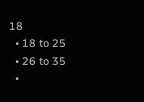18
  • 18 to 25
  • 26 to 35
  •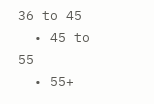36 to 45
  • 45 to 55
  • 55+